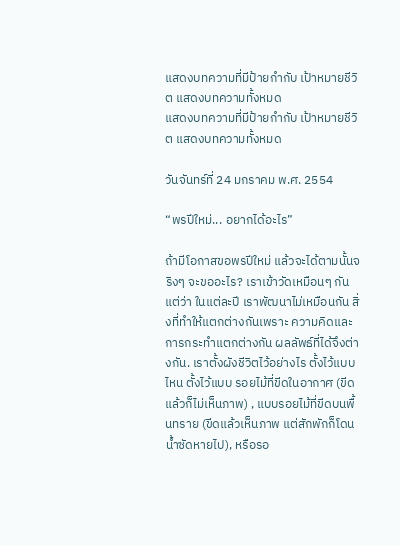แสดงบทความที่มีป้ายกำกับ เป้าหมายชีวิต แสดงบทความทั้งหมด
แสดงบทความที่มีป้ายกำกับ เป้าหมายชีวิต แสดงบทความทั้งหมด

วันจันทร์ที่ 24 มกราคม พ.ศ. 2554

“พรปีใหม่... อยากได้อะไร”

ถ้ามีโอกาสขอพรปีใหม่ แล้วจะได้ตามนั้นจริงๆ จะขออะไร? เราเข้าวัดเหมือนๆ กัน แต่ว่า ในแต่ละปี เราพัฒนาไม่เหมือนกัน สิ่งที่ทำให้แตกต่างกันเพราะ ความคิดและการกระทำแตกต่างกัน ผลลัพธ์ที่ได้จึงต่างกัน. เราตั้งผังชีวิตไว้อย่างไร ตั้งไว้แบบไหน ตั้งไว้แบบ รอยไม้ที่ขีดในอากาศ (ขีดแล้วก็ไม่เห็นภาพ) , แบบรอยไม้ที่ขีดบนพื้นทราย (ขีดแล้วเห็นภาพ แต่สักพักก็โดนน้ำซัดหายไป), หรือรอ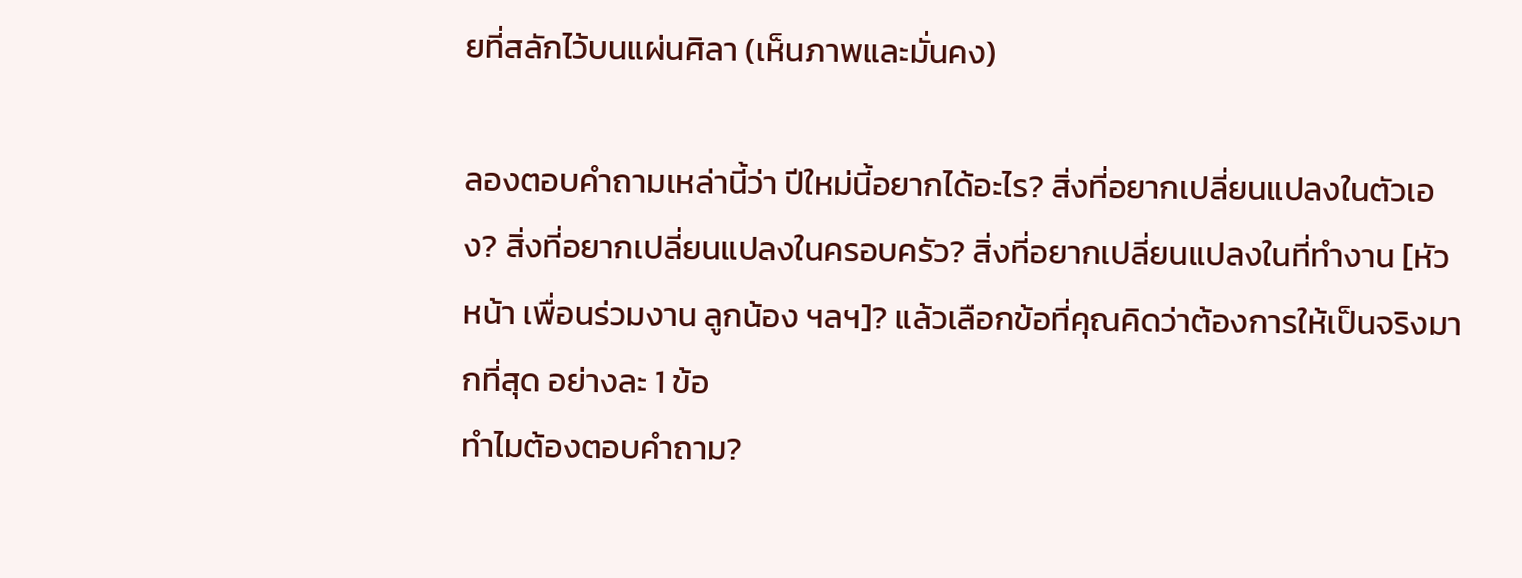ยที่สลักไว้บนแผ่นศิลา (เห็นภาพและมั่นคง)

ลองตอบคำถามเหล่านี้ว่า ปีใหม่นี้อยากได้อะไร? สิ่งที่อยากเปลี่ยนแปลงในตัวเอง? สิ่งที่อยากเปลี่ยนแปลงในครอบครัว? สิ่งที่อยากเปลี่ยนแปลงในที่ทำงาน [หัวหน้า เพื่อนร่วมงาน ลูกน้อง ฯลฯ]? แล้วเลือกข้อที่คุณคิดว่าต้องการให้เป็นจริงมากที่สุด อย่างละ 1 ข้อ
ทำไมต้องตอบคำถาม?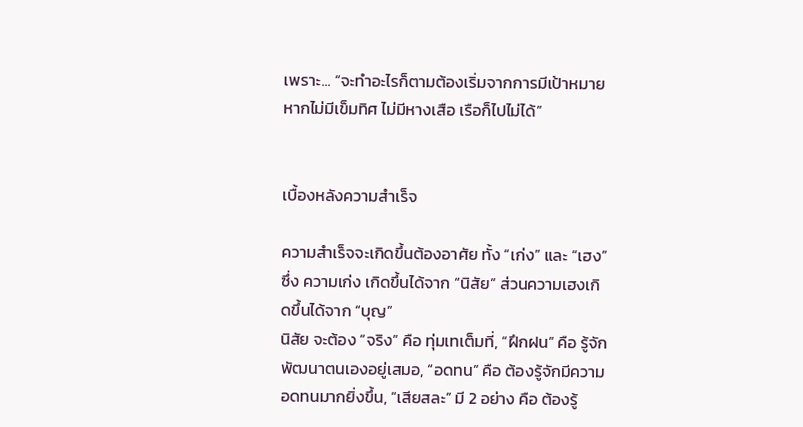เพราะ... “จะทำอะไรก็ตามต้องเริ่มจากการมีเป้าหมาย หากไม่มีเข็มทิศ ไม่มีหางเสือ เรือก็ไปไม่ได้”


เบื้องหลังความสำเร็จ

ความสำเร็จจะเกิดขึ้นต้องอาศัย ทั้ง “เก่ง” และ “เฮง” ซึ่ง ความเก่ง เกิดขึ้นได้จาก “นิสัย” ส่วนความเฮงเกิดขึ้นได้จาก “บุญ”
นิสัย จะต้อง “จริง” คือ ทุ่มเทเต็มที่, “ฝึกฝน” คือ รู้จักพัฒนาตนเองอยู่เสมอ, “อดทน” คือ ต้องรู้จักมีความอดทนมากยิ่งขึ้น, “เสียสละ” มี 2 อย่าง คือ ต้องรู้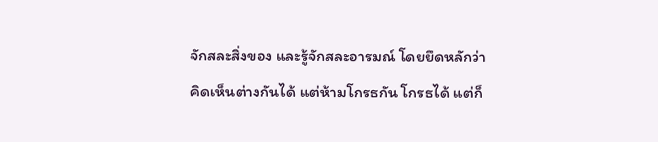จักสละสิ่งของ และรู้จักสละอารมณ์ โดยยึดหลักว่า คิดเห็นต่างกันได้ แต่ห้ามโกรธกัน โกรธได้ แต่ก็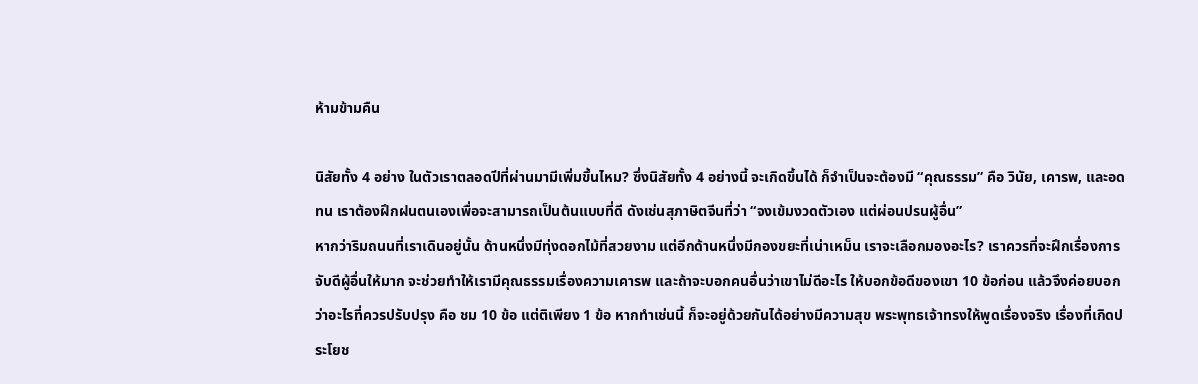ห้ามข้ามคืน

นิสัยทั้ง 4 อย่าง ในตัวเราตลอดปีที่ผ่านมามีเพิ่มขึ้นไหม? ซึ่งนิสัยทั้ง 4 อย่างนี้ จะเกิดขึ้นได้ ก็จำเป็นจะต้องมี “คุณธรรม” คือ วินัย, เคารพ, และอดทน เราต้องฝึกฝนตนเองเพื่อจะสามารถเป็นต้นแบบที่ดี ดังเช่นสุภาษิตจีนที่ว่า “จงเข้มงวดตัวเอง แต่ผ่อนปรนผู้อื่น”
หากว่าริมถนนที่เราเดินอยู่นั้น ด้านหนึ่งมีทุ่งดอกไม้ที่สวยงาม แต่อีกด้านหนึ่งมีกองขยะที่เน่าเหม็น เราจะเลือกมองอะไร? เราควรที่จะฝึกเรื่องการจับดีผู้อื่นให้มาก จะช่วยทำให้เรามีคุณธรรมเรื่องความเคารพ และถ้าจะบอกคนอื่นว่าเขาไม่ดีอะไร ให้บอกข้อดีของเขา 10 ข้อก่อน แล้วจึงค่อยบอกว่าอะไรที่ควรปรับปรุง คือ ชม 10 ข้อ แต่ติเพียง 1 ข้อ หากทำเช่นนี้ ก็จะอยู่ด้วยกันได้อย่างมีความสุข พระพุทธเจ้าทรงให้พูดเรื่องจริง เรื่องที่เกิดประโยช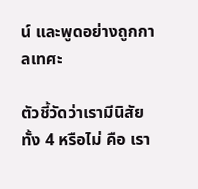น์ และพูดอย่างถูกกาลเทศะ

ตัวชี้วัดว่าเรามีนิสัยทั้ง 4 หรือไม่ คือ เรา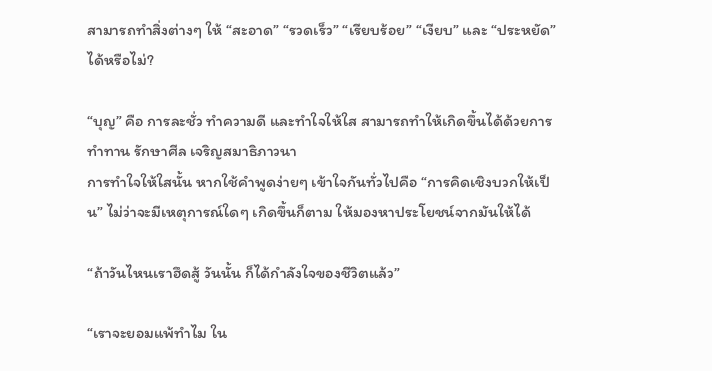สามารถทำสิ่งต่างๆ ให้ “สะอาด” “รวดเร็ว” “เรียบร้อย” “เงียบ” และ “ประหยัด” ได้หรือไม่?

“บุญ” คือ การละชั่ว ทำความดี และทำใจให้ใส สามารถทำให้เกิดขึ้นได้ด้วยการ ทำทาน รักษาศีล เจริญสมาธิภาวนา
การทำใจให้ใสนั้น หากใช้คำพูดง่ายๆ เข้าใจกันทั่วไปคือ “การคิดเชิงบวกให้เป็น” ไม่ว่าจะมีเหตุการณ์ใดๆ เกิดขึ้นก็ตาม ให้มองหาประโยชน์จากมันให้ได้

“ถ้าวันไหนเราฮึดสู้ วันนั้น ก็ได้กำลังใจของชีวิตแล้ว”

“เราจะยอมแพ้ทำไม ใน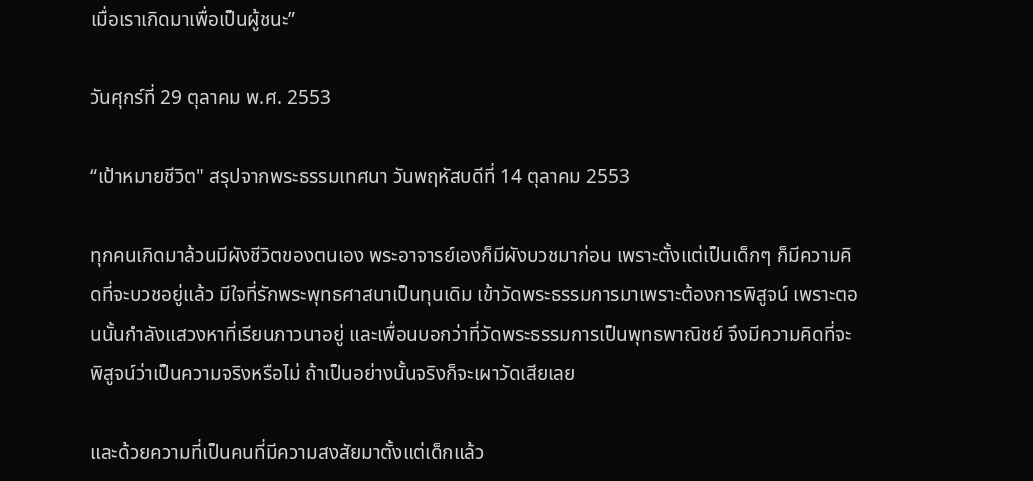เมื่อเราเกิดมาเพื่อเป็นผู้ชนะ”

วันศุกร์ที่ 29 ตุลาคม พ.ศ. 2553

“เป้าหมายชีวิต" สรุปจากพระธรรมเทศนา วันพฤหัสบดีที่ 14 ตุลาคม 2553

ทุกคนเกิดมาล้วนมีผังชีวิตของตนเอง พระอาจารย์เองก็มีผังบวชมาก่อน เพราะตั้งแต่เป็นเด็กๆ ก็มีความคิดที่จะบวชอยู่แล้ว มีใจที่รักพระพุทธศาสนาเป็นทุนเดิม เข้าวัดพระธรรมการมาเพราะต้องการพิสูจน์ เพราะตอนนั้นกำลังแสวงหาที่เรียนภาวนาอยู่ และเพื่อนบอกว่าที่วัดพระธรรมการเป็นพุทธพาณิชย์ จึงมีความคิดที่จะพิสูจน์ว่าเป็นความจริงหรือไม่ ถ้าเป็นอย่างนั้นจริงก็จะเผาวัดเสียเลย

และด้วยความที่เป็นคนที่มีความสงสัยมาตั้งแต่เด็กแล้ว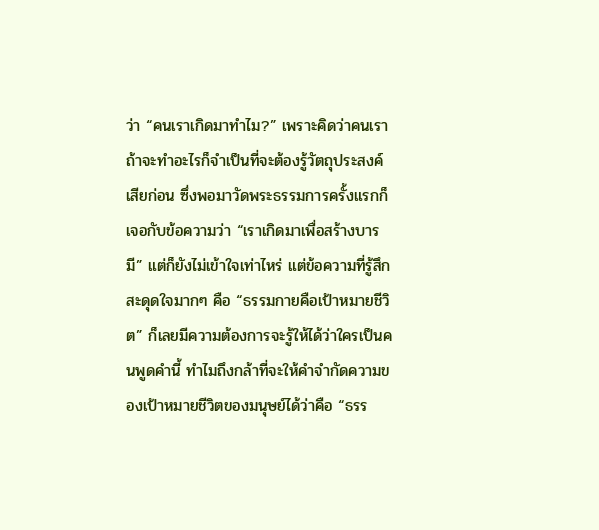ว่า “คนเราเกิดมาทำไม?” เพราะคิดว่าคนเราถ้าจะทำอะไรก็จำเป็นที่จะต้องรู้วัตถุประสงค์เสียก่อน ซึ่งพอมาวัดพระธรรมการครั้งแรกก็เจอกับข้อความว่า “เราเกิดมาเพื่อสร้างบารมี” แต่ก็ยังไม่เข้าใจเท่าไหร่ แต่ข้อความที่รู้สึกสะดุดใจมากๆ คือ “ธรรมกายคือเป้าหมายชีวิต” ก็เลยมีความต้องการจะรู้ให้ได้ว่าใครเป็นคนพูดคำนี้ ทำไมถึงกล้าที่จะให้คำจำกัดความของเป้าหมายชีวิตของมนุษย์ได้ว่าคือ “ธรร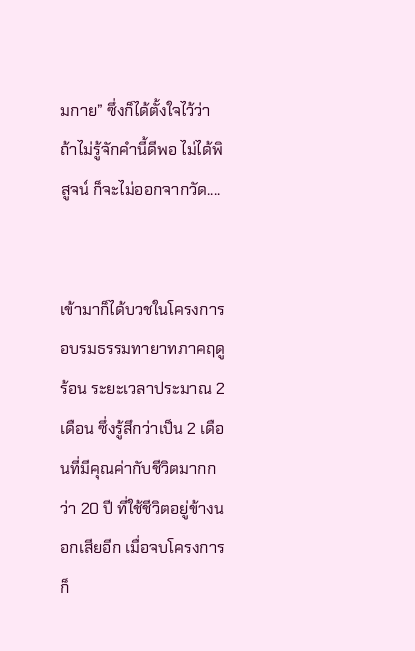มกาย” ซึ่งก็ได้ตั้งใจไว้ว่า ถ้าไม่รู้จักคำนี้ดีพอ ไม่ได้พิสูจน์ ก็จะไม่ออกจากวัด....


เข้ามาก็ได้บวชในโครงการอบรมธรรมทายาทภาคฤดูร้อน ระยะเวลาประมาณ 2 เดือน ซึ่งรู้สึกว่าเป็น 2 เดือนที่มีคุณค่ากับชีวิตมากกว่า 20 ปี ที่ใช้ชีวิตอยู่ข้างนอกเสียอีก เมื่อจบโครงการก็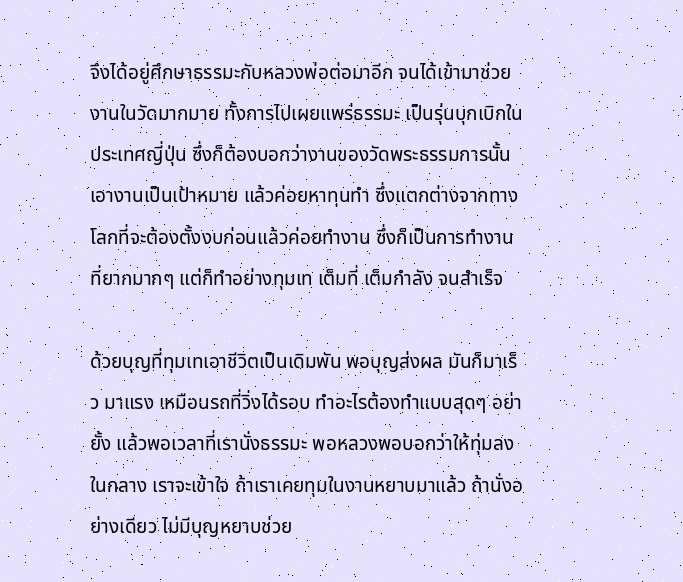จึงได้อยู่ศึกษาธรรมะกับหลวงพ่อต่อมาอีก จนได้เข้ามาช่วยงานในวัดมากมาย ทั้งการไปเผยแพร่ธรรมะ เป็นรุ่นบุกเบิกในประเทศญี่ปุ่น ซึ่งก็ต้องบอกว่างานของวัดพระธรรมการนั้น เอางานเป็นเป้าหมาย แล้วค่อยหาทุนทำ ซึ่งแตกต่างจากทางโลกที่จะต้องตั้งงบก่อนแล้วค่อยทำงาน ซึ่งก็เป็นการทำงานที่ยากมากๆ แต่ก็ทำอย่างทุมเท เต็มที่ เต็มกำลัง จนสำเร็จ

ด้วยบุญที่ทุมเทเอาชีวิตเป็นเดิมพัน พอบุญส่งผล มันก็มาเร็ว มาแรง เหมือนรถที่วิ่งได้รอบ ทำอะไรต้องทำแบบสุดๆ อย่ายั้ง แล้วพอเวลาที่เรานั่งธรรมะ พอหลวงพอบอกว่าให้ทุ่มลงในกลาง เราจะเข้าใจ ถ้าเราเคยทุมในงานหยาบมาแล้ว ถ้านั่งอย่างเดียว ไม่มีบุญหยาบช่วย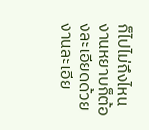ก็ไปไม่ถึงไหน งานหยาบก็ต้องละเอียดด้วย งานละเอีย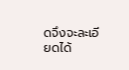ดจึงจะละเอียดได้